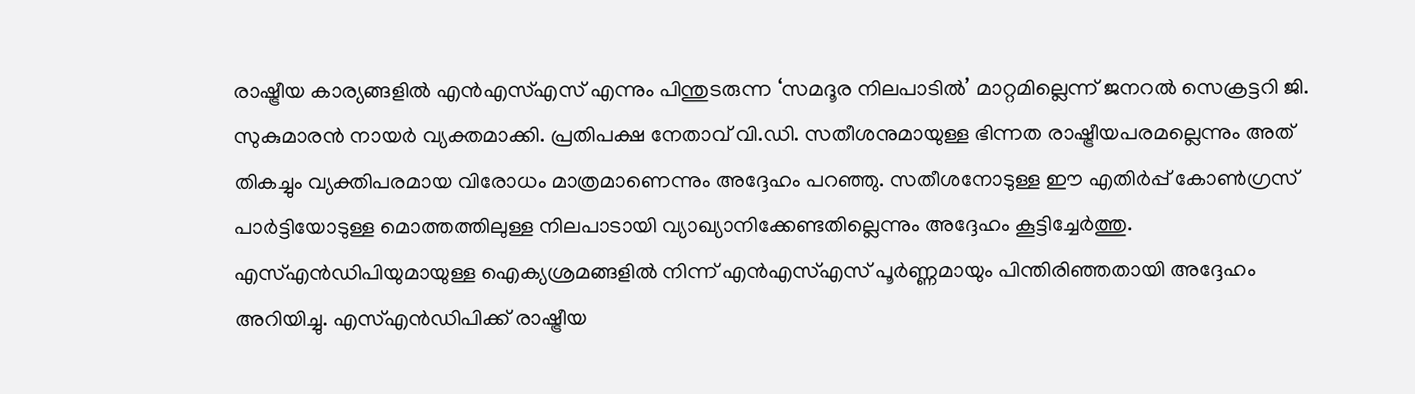രാഷ്ട്രീയ കാര്യങ്ങളിൽ എൻഎസ്എസ് എന്നും പിന്തുടരുന്ന ‘സമദൂര നിലപാടിൽ’ മാറ്റമില്ലെന്ന് ജനറൽ സെക്രട്ടറി ജി. സുകുമാരൻ നായർ വ്യക്തമാക്കി. പ്രതിപക്ഷ നേതാവ് വി.ഡി. സതീശനുമായുള്ള ഭിന്നത രാഷ്ട്രീയപരമല്ലെന്നും അത് തികച്ചും വ്യക്തിപരമായ വിരോധം മാത്രമാണെന്നും അദ്ദേഹം പറഞ്ഞു. സതീശനോടുള്ള ഈ എതിർപ്പ് കോൺഗ്രസ് പാർട്ടിയോടുള്ള മൊത്തത്തിലുള്ള നിലപാടായി വ്യാഖ്യാനിക്കേണ്ടതില്ലെന്നും അദ്ദേഹം കൂട്ടിച്ചേർത്തു.
എസ്എൻഡിപിയുമായുള്ള ഐക്യശ്രമങ്ങളിൽ നിന്ന് എൻഎസ്എസ് പൂർണ്ണമായും പിന്തിരിഞ്ഞതായി അദ്ദേഹം അറിയിച്ചു. എസ്എൻഡിപിക്ക് രാഷ്ട്രീയ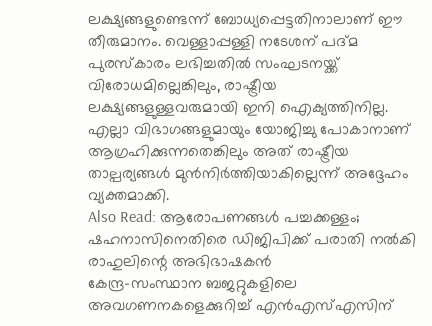ലക്ഷ്യങ്ങളുണ്ടെന്ന് ബോധ്യപ്പെട്ടതിനാലാണ് ഈ തീരുമാനം. വെള്ളാപ്പള്ളി നടേശന് പദ്മ പുരസ്കാരം ലഭിച്ചതിൽ സംഘടനയ്ക്ക് വിരോധമില്ലെങ്കിലും, രാഷ്ട്രീയ ലക്ഷ്യങ്ങളുള്ളവരുമായി ഇനി ഐക്യത്തിനില്ല. എല്ലാ വിഭാഗങ്ങളുമായും യോജിച്ചു പോകാനാണ് ആഗ്രഹിക്കുന്നതെങ്കിലും അത് രാഷ്ട്രീയ താല്പര്യങ്ങൾ മുൻനിർത്തിയാകില്ലെന്ന് അദ്ദേഹം വ്യക്തമാക്കി.
Also Read: ആരോപണങ്ങൾ പച്ചക്കള്ളം; ഷഹനാസിനെതിരെ ഡിജിപിക്ക് പരാതി നൽകി രാഹുലിന്റെ അഭിഭാഷകൻ
കേന്ദ്ര-സംസ്ഥാന ബജറ്റുകളിലെ അവഗണനകളെക്കുറിച്ച് എൻഎസ്എസിന്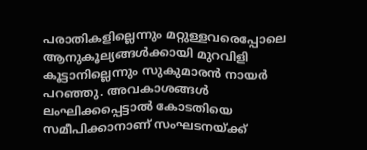പരാതികളില്ലെന്നും മറ്റുള്ളവരെപ്പോലെ ആനുകൂല്യങ്ങൾക്കായി മുറവിളി കൂട്ടാനില്ലെന്നും സുകുമാരൻ നായർ പറഞ്ഞു. അവകാശങ്ങൾ ലംഘിക്കപ്പെട്ടാൽ കോടതിയെ സമീപിക്കാനാണ് സംഘടനയ്ക്ക്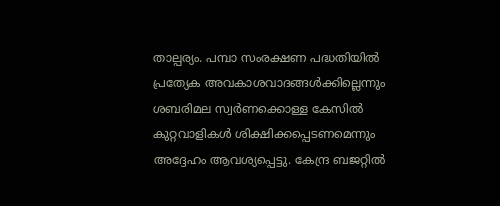താല്പര്യം. പമ്പാ സംരക്ഷണ പദ്ധതിയിൽ പ്രത്യേക അവകാശവാദങ്ങൾക്കില്ലെന്നും ശബരിമല സ്വർണക്കൊള്ള കേസിൽ കുറ്റവാളികൾ ശിക്ഷിക്കപ്പെടണമെന്നും അദ്ദേഹം ആവശ്യപ്പെട്ടു. കേന്ദ്ര ബജറ്റിൽ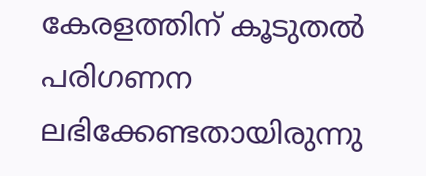കേരളത്തിന് കൂടുതൽ പരിഗണന ലഭിക്കേണ്ടതായിരുന്നു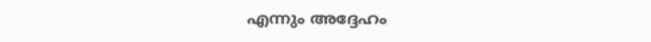എന്നും അദ്ദേഹം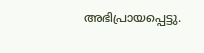അഭിപ്രായപ്പെട്ടു.